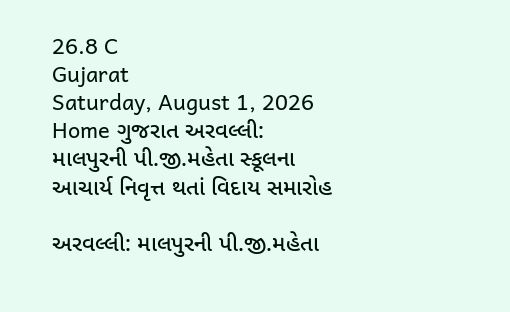26.8 C
Gujarat
Saturday, August 1, 2026
Home ગુજરાત અરવલ્લી: માલપુરની પી.જી.મહેતા સ્કૂલના આચાર્ય નિવૃત્ત થતાં વિદાય સમારોહ

અરવલ્લી: માલપુરની પી.જી.મહેતા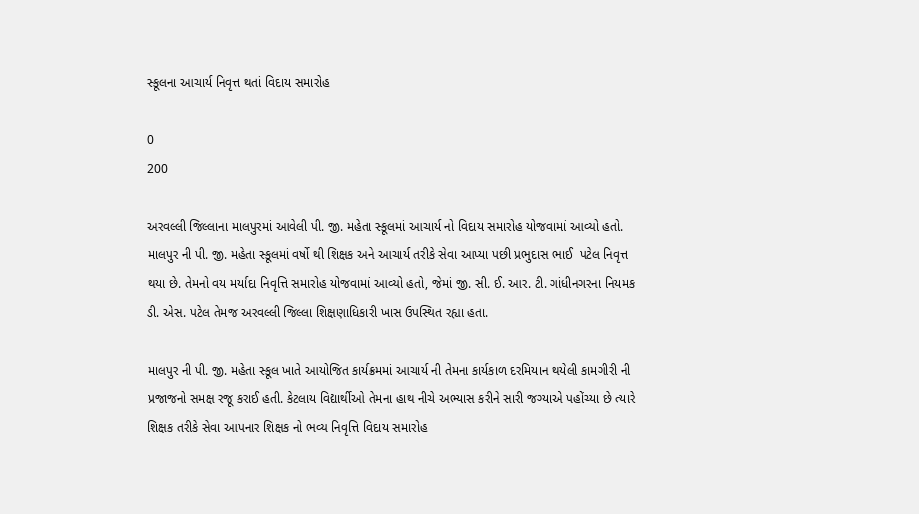સ્કૂલના આચાર્ય નિવૃત્ત થતાં વિદાય સમારોહ

0
200

અરવલ્લી જિલ્લાના માલપુરમાં આવેલી પી. જી. મહેતા સ્કૂલમાં આચાર્ય નો વિદાય સમારોહ યોજવામાં આવ્યો હતો. માલપુર ની પી. જી. મહેતા સ્કૂલમાં વર્ષો થી શિક્ષક અને આચાર્ય તરીકે સેવા આપ્યા પછી પ્રભુદાસ ભાઈ  પટેલ નિવૃત્ત થયા છે. તેમનો વય મર્યાદા નિવૃત્તિ સમારોહ યોજવામાં આવ્યો હતો, જેમાં જી. સી. ઈ. આર. ટી. ગાંધીનગરના નિયમક ડી. એસ. પટેલ તેમજ અરવલ્લી જિલ્લા શિક્ષણાધિકારી ખાસ ઉપસ્થિત રહ્યા હતા.

માલપુર ની પી. જી. મહેતા સ્કૂલ ખાતે આયોજિત કાર્યક્રમમાં આચાર્ય ની તેમના કાર્યકાળ દરમિયાન થયેલી કામગીરી ની પ્રજાજનો સમક્ષ રજૂ કરાઈ હતી. કેટલાય વિદ્યાર્થીઓ તેમના હાથ નીચે અભ્યાસ કરીને સારી જગ્યાએ પહોંચ્યા છે ત્યારે શિક્ષક તરીકે સેવા આપનાર શિક્ષક નો ભવ્ય નિવૃત્તિ વિદાય સમારોહ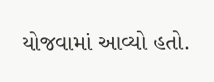યોજવામાં આવ્યો હતો.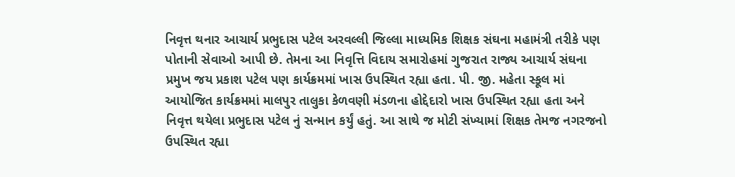નિવૃત્ત થનાર આચાર્ય પ્રભુદાસ પટેલ અરવલ્લી જિલ્લા માધ્યમિક શિક્ષક સંઘના મહામંત્રી તરીકે પણ પોતાની સેવાઓ આપી છે. તેમના આ નિવૃત્તિ વિદાય સમારોહમાં ગુજરાત રાજ્ય આચાર્ય સંઘના પ્રમુખ જય પ્રકાશ પટેલ પણ કાર્યક્રમમાં ખાસ ઉપસ્થિત રહ્યા હતા. પી. જી. મહેતા સ્કૂલ માં આયોજિત કાર્યક્રમમાં માલપુર તાલુકા કેળવણી મંડળના હોદ્દેદારો ખાસ ઉપસ્થિત રહ્યા હતા અને નિવૃત્ત થયેલા પ્રભુદાસ પટેલ નું સન્માન કર્યું હતું. આ સાથે જ મોટી સંખ્યામાં શિક્ષક તેમજ નગરજનો ઉપસ્થિત રહ્યા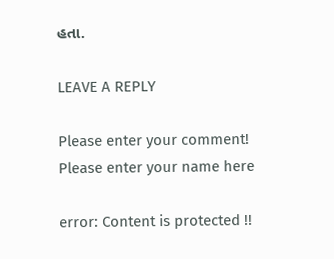હતા.

LEAVE A REPLY

Please enter your comment!
Please enter your name here

error: Content is protected !!